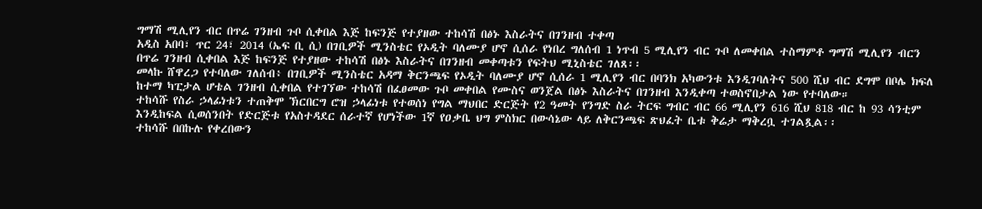ግማሽ ሚሊየን ብር በጥሬ ገንዘብ ጉቦ ሲቀበል እጅ ከፍንጅ የተያዘው ተከሳሽ በፅኑ እስራትና በገንዘብ ተቀጣ
አዲስ አበባ፣ ጥር 24፣ 2014 (ኤፍ ቢ ሲ) በገቢዎች ሚንስቴር የኦዲት ባለሙያ ሆኖ ሲሰራ የነበረ ግለሰብ 1 ነጥብ 5 ሚሊየን ብር ጉቦ ለመቀበል ተስማምቶ ግማሽ ሚሊየን ብርን በጥሬ ገንዘብ ሲቀበል እጅ ከፍንጅ የተያዘው ተከሳሽ በፅኑ እስራትና በገንዘብ መቀጣቱን የፍትህ ሚኒስቴር ገለጸ፡፡
መላኩ ሸዋረጋ የተባለው ገለሰብ፥ በገቢዎች ሚንስቴር አዳማ ቅርንጫፍ የኦዲት ባለሙያ ሆኖ ሲሰራ 1 ሚሊየን ብር በባንክ አካውንቱ እንዲገባለትና 500 ሺህ ብር ደግሞ በቦሌ ክፍለ ከተማ ካፒታል ሆቴል ገንዘብ ሲቀበል የተገኘው ተከሳሽ በፈፀመው ጉቦ መቀበል የሙስና ወንጀል በፅኑ እስራትና በገንዘብ እንዲቀጣ ተወስኖበታል ነው የተባለው።
ተከሳሹ የስራ ኃላፊነቱን ተጠቅሞ ኽርበርግ ሮዝ ኃላፊነቱ የተወሰነ የግል ማህበር ድርጅት የ2 ዓመት የንግድ ስራ ትርፍ ግብር ብር 66 ሚሊየን 616 ሺህ 818 ብር ከ 93 ሳንቲም እንዲከፍል ሲወሰንበት የድርጅቱ የአስተዳደር ሰራተኛ የሆነችው 1ኛ የዐቃቤ ህግ ምስክር በውሳኔው ላይ ለቅርንጫፍ ጽህፈት ቤቱ ቅሬታ ማቅረቧ ተገልጿል፡፡
ተከሳሹ በበኩሉ የቀረበውን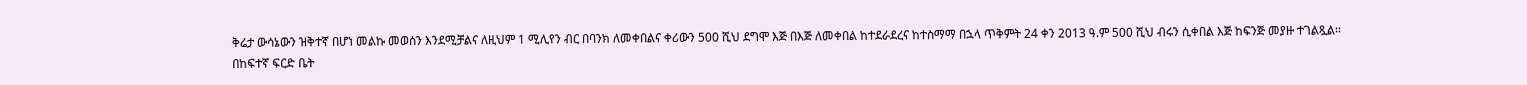ቅሬታ ውሳኔውን ዝቅተኛ በሆነ መልኩ መወሰን እንደሚቻልና ለዚህም 1 ሚሊየን ብር በባንክ ለመቀበልና ቀሪውን 500 ሺህ ደግሞ እጅ በእጅ ለመቀበል ከተደራደረና ከተስማማ በኋላ ጥቅምት 24 ቀን 2013 ዓ.ም 500 ሺህ ብሩን ሲቀበል እጅ ከፍንጅ መያዙ ተገልጿል፡፡
በከፍተኛ ፍርድ ቤት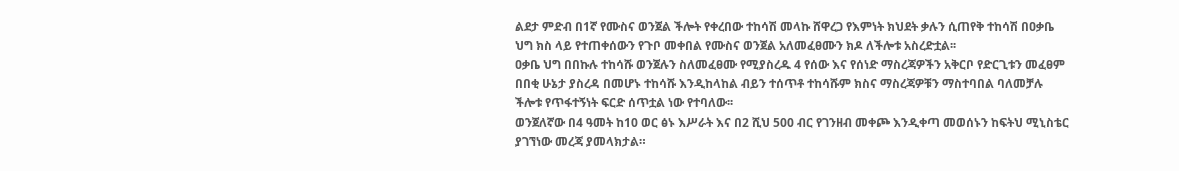ልደታ ምድብ በ1ኛ የሙስና ወንጀል ችሎት የቀረበው ተከሳሽ መላኩ ሸዋረጋ የእምነት ክህደት ቃሉን ሲጠየቅ ተከሳሽ በዐቃቤ ህግ ክስ ላይ የተጠቀሰውን የጉቦ መቀበል የሙስና ወንጀል አለመፈፀሙን ክዶ ለችሎቱ አስረድቷል፡፡
ዐቃቤ ህግ በበኩሉ ተከሳሹ ወንጀሉን ስለመፈፀሙ የሚያስረዱ 4 የሰው እና የሰነድ ማስረጃዎችን አቅርቦ የድርጊቱን መፈፀም በበቂ ሁኔታ ያስረዳ በመሆኑ ተከሳሹ እንዲከላከል ብይን ተሰጥቶ ተከሳሹም ክስና ማስረጃዎቹን ማስተባበል ባለመቻሉ ችሎቱ የጥፋተኝነት ፍርድ ሰጥቷል ነው የተባለው፡፡
ወንጀለኛው በ4 ዓመት ከ10 ወር ፅኑ እሥራት እና በ2 ሺህ 500 ብር የገንዘብ መቀጮ እንዲቀጣ መወሰኑን ከፍትህ ሚኒስቴር ያገኘነው መረጃ ያመላክታል።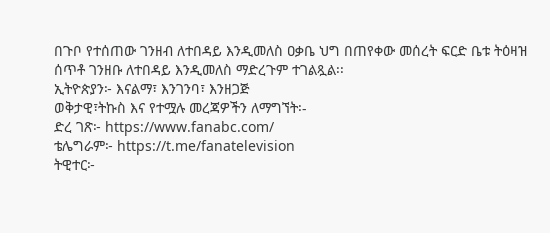በጉቦ የተሰጠው ገንዘብ ለተበዳይ እንዲመለስ ዐቃቤ ህግ በጠየቀው መሰረት ፍርድ ቤቱ ትዕዛዝ ሰጥቶ ገንዘቡ ለተበዳይ እንዲመለስ ማድረጉም ተገልጿል፡፡
ኢትዮጵያን፦ እናልማ፣ እንገንባ፣ እንዘጋጅ
ወቅታዊ፣ትኩስ እና የተሟሉ መረጃዎችን ለማግኘት፡-
ድረ ገጽ፦ https://www.fanabc.com/
ቴሌግራም፦ https://t.me/fanatelevision
ትዊተር፦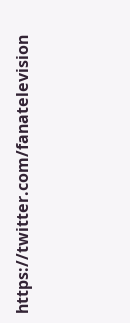https://twitter.com/fanatelevision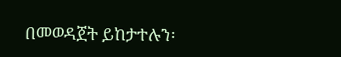በመወዳጀት ይከታተሉን፡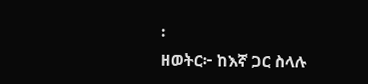፡
ዘወትር፦ ከእኛ ጋር ስላሉ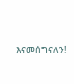እናመሰግናለን!